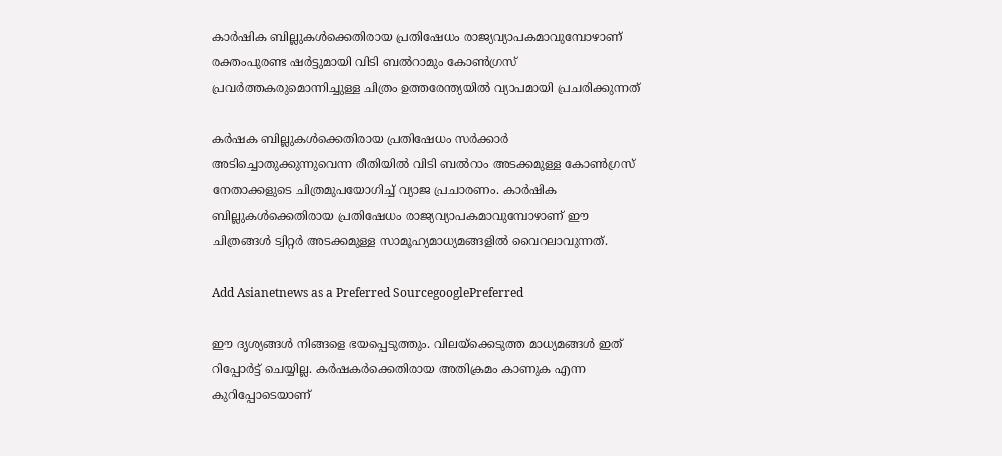കാര്‍ഷിക ബില്ലുകള്‍ക്കെതിരായ പ്രതിഷേധം രാജ്യവ്യാപകമാവുമ്പോഴാണ് രക്തംപുരണ്ട ഷര്‍ട്ടുമായി വിടി ബല്‍റാമും കോണ്‍ഗ്രസ് പ്രവര്‍ത്തകരുമൊന്നിച്ചുള്ള ചിത്രം ഉത്തരേന്ത്യയില്‍ വ്യാപമായി പ്രചരിക്കുന്നത്

കര്‍ഷക ബില്ലുകള്‍ക്കെതിരായ പ്രതിഷേധം സര്‍ക്കാര്‍ അടിച്ചൊതുക്കുന്നുവെന്ന രീതിയില്‍ വിടി ബല്‍റാം അടക്കമുള്ള കോണ്‍ഗ്രസ് നേതാക്കളുടെ ചിത്രമുപയോഗിച്ച് വ്യാജ പ്രചാരണം. കാര്‍ഷിക ബില്ലുകള്‍ക്കെതിരായ പ്രതിഷേധം രാജ്യവ്യാപകമാവുമ്പോഴാണ് ഈ ചിത്രങ്ങള്‍ ട്വിറ്റര്‍ അടക്കമുള്ള സാമൂഹ്യമാധ്യമങ്ങളില്‍ വൈറലാവുന്നത്.

Add Asianetnews as a Preferred SourcegooglePreferred

ഈ ദൃശ്യങ്ങള്‍ നിങ്ങളെ ഭയപ്പെടുത്തും. വിലയ്ക്കെടുത്ത മാധ്യമങ്ങള്‍ ഇത് റിപ്പോര്‍ട്ട് ചെയ്യില്ല. കര്‍ഷകര്‍ക്കെതിരായ അതിക്രമം കാണുക എന്ന കുറിപ്പോടെയാണ്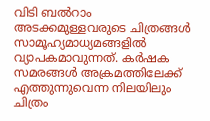വിടി ബല്‍റാം അടക്കമുള്ളവരുടെ ചിത്രങ്ങള്‍ സാമൂഹ്യമാധ്യമങ്ങളില്‍ വ്യാപകമാവുന്നത്. കര്‍ഷക സമരങ്ങള്‍ അക്രമത്തിലേക്ക് എത്തുന്നുവെന്ന നിലയിലും ചിത്രം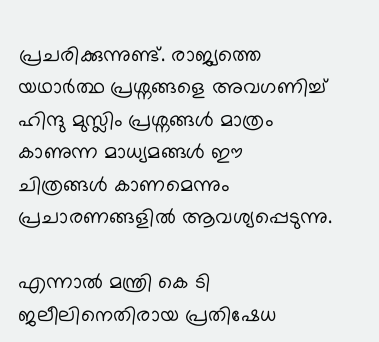പ്രചരിക്കുന്നുണ്ട്. രാജ്യത്തെ യഥാര്‍ത്ഥ പ്രശ്നങ്ങളെ അവഗണിച്ച് ഹിന്ദു മുസ്ലിം പ്രശ്നങ്ങള്‍ മാത്രം കാണുന്ന മാധ്യമങ്ങള്‍ ഈ ചിത്രങ്ങള്‍ കാണമെന്നും പ്രചാരണങ്ങളില്‍ ആവശ്യപ്പെടുന്നു.

എന്നാല്‍ മന്ത്രി കെ ടി ജലീലിനെതിരായ പ്രതിഷേധ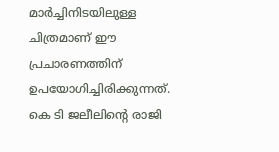മാര്‍ച്ചിനിടയിലുള്ള ചിത്രമാണ് ഈ പ്രചാരണത്തിന് ഉപയോഗിച്ചിരിക്കുന്നത്. കെ ടി ജലീലിന്‍റെ രാജി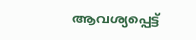ആവശ്യപ്പെട്ട്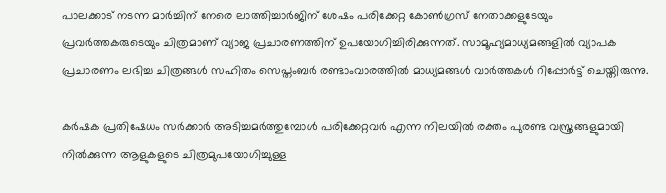പാലക്കാട് നടന്ന മാര്‍ച്ചിന് നേരെ ലാത്തിച്ചാര്‍ജിന് ശേഷം പരിക്കേറ്റ കോണ്‍ഗ്രസ് നേതാക്കളുടേയും പ്രവര്‍ത്തകരുടെയും ചിത്രമാണ് വ്യാജ പ്രചാരണത്തിന് ഉപയോഗിച്ചിരിക്കുന്നത്. സാമൂഹ്യമാധ്യമങ്ങളില്‍ വ്യാപക പ്രചാരണം ലഭിച്ച ചിത്രങ്ങള്‍ സഹിതം സെപ്തംബര്‍ രണ്ടാംവാരത്തില്‍ മാധ്യമങ്ങള്‍ വാര്‍ത്തകള്‍ റിപ്പോര്‍ട്ട് ചെയ്തിരുന്നു.

കര്‍ഷക പ്രതിഷേധം സര്‍ക്കാര്‍ അടിച്ചമര്‍ത്തുമ്പോള്‍ പരിക്കേറ്റവര്‍ എന്ന നിലയില്‍ രക്തം പുരണ്ട വസ്ത്രങ്ങളുമായി നില്‍ക്കുന്ന ആളുകളുടെ ചിത്രമുപയോഗിച്ചുള്ള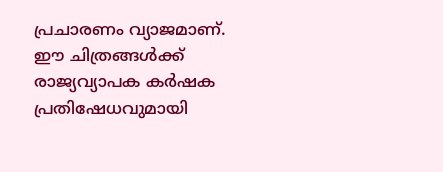പ്രചാരണം വ്യാജമാണ്. ഈ ചിത്രങ്ങള്‍ക്ക് രാജ്യവ്യാപക കര്‍ഷക പ്രതിഷേധവുമായി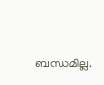ബന്ധമില്ല.